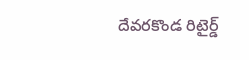దేవరకొండ రిటైర్డ్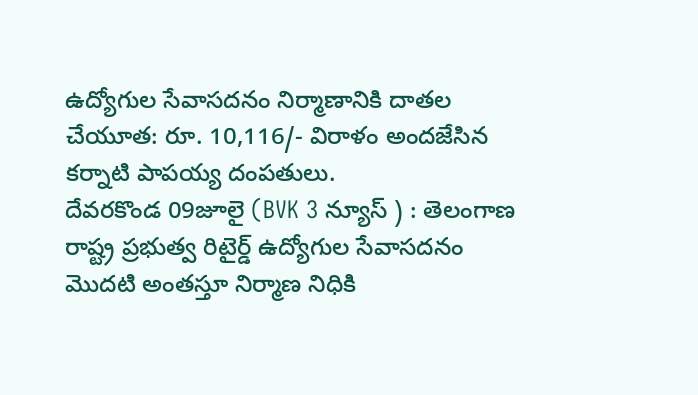ఉద్యోగుల సేవాసదనం నిర్మాణానికి దాతల చేయూత: రూ. 10,116/- విరాళం అందజేసిన కర్నాటి పాపయ్య దంపతులు.
దేవరకొండ 09జూలై (BVK 3 న్యూస్ ) : తెలంగాణ రాష్ట్ర ప్రభుత్వ రిటైర్డ్ ఉద్యోగుల సేవాసదనం మొదటి అంతస్తూ నిర్మాణ నిధికి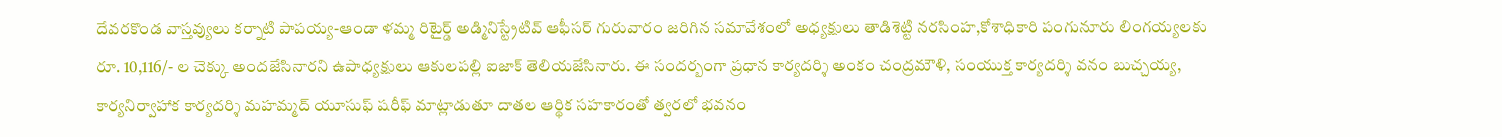దేవరకొండ వాస్తవ్యులు కర్నాటి పాపయ్య-ఆండా ళమ్మ రిటైర్డ్ అడ్మినిస్ట్రేటివ్ ఆఫీసర్ గురువారం జరిగిన సమావేశంలో అధ్యక్షులు తాడిశెట్టి నరసింహ,కోశాధికారి పంగునూరు లింగయ్యలకు రూ. 10,116/- ల చెక్కు అందజేసినారని ఉపాధ్యక్షులు ఆకులపల్లి ఐజాక్ తెలియజేసినారు. ఈ సందర్బంగా ప్రధాన కార్యదర్శి అంకం చంద్రమౌళి, సంయుక్త కార్యదర్శి వనం బుచ్చయ్య, కార్యనిర్వాహాక కార్యదర్శి మహమ్మద్ యూసుఫ్ షరీఫ్ మాట్లాడుతూ దాతల ఆర్థిక సహకారంతో త్వరలో భవనం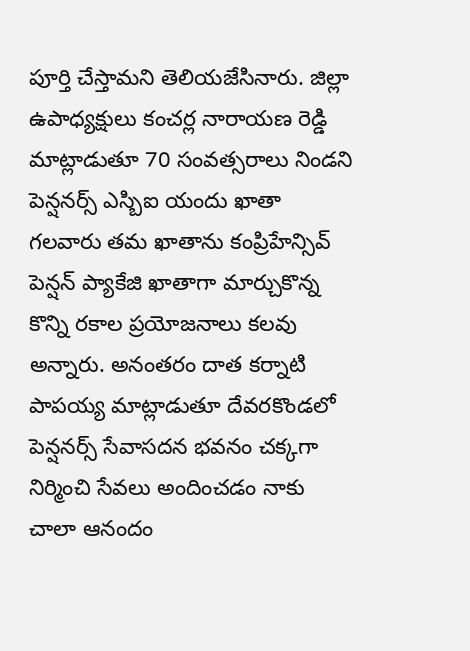పూర్తి చేస్తామని తెలియజేసినారు. జిల్లా ఉపాధ్యక్షులు కంచర్ల నారాయణ రెడ్డి మాట్లాడుతూ 70 సంవత్సరాలు నిండని పెన్షనర్స్ ఎస్బిఐ యందు ఖాతా గలవారు తమ ఖాతాను కంప్రిహేన్సివ్ పెన్షన్ ప్యాకేజి ఖాతాగా మార్చుకొన్న కొన్ని రకాల ప్రయోజనాలు కలవు అన్నారు. అనంతరం దాత కర్నాటి పాపయ్య మాట్లాడుతూ దేవరకొండలో పెన్షనర్స్ సేవాసదన భవనం చక్కగా నిర్మించి సేవలు అందించడం నాకు చాలా ఆనందం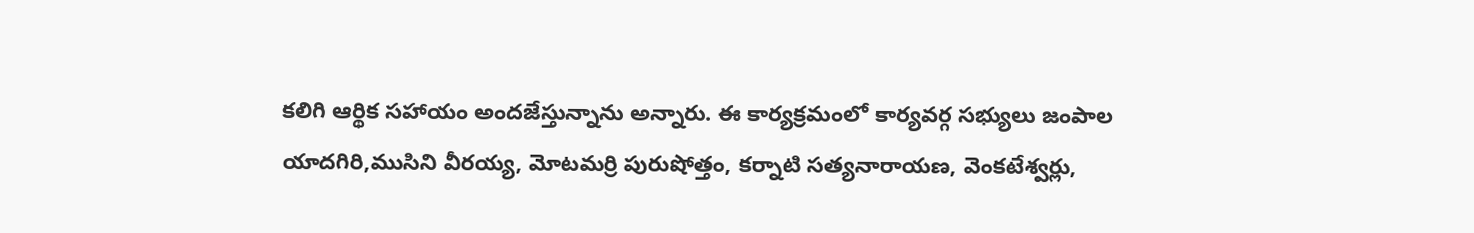కలిగి ఆర్థిక సహాయం అందజేస్తున్నాను అన్నారు. ఈ కార్యక్రమంలో కార్యవర్గ సభ్యులు జంపాల యాదగిరి,ముసిని వీరయ్య, మోటమర్రి పురుషోత్తం, కర్నాటి సత్యనారాయణ, వెంకటేశ్వర్లు,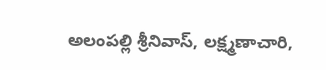అలంపల్లి శ్రీనివాస్, లక్ష్మణాచారి,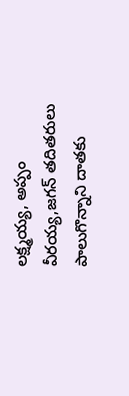లక్ష్మయ్య, అప్పం వీరయ్య,జగన్ తదితరులు పాలుగొన్నాని దాతకు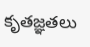కృతజ్ఞతలు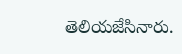తెలియజేసినారు.